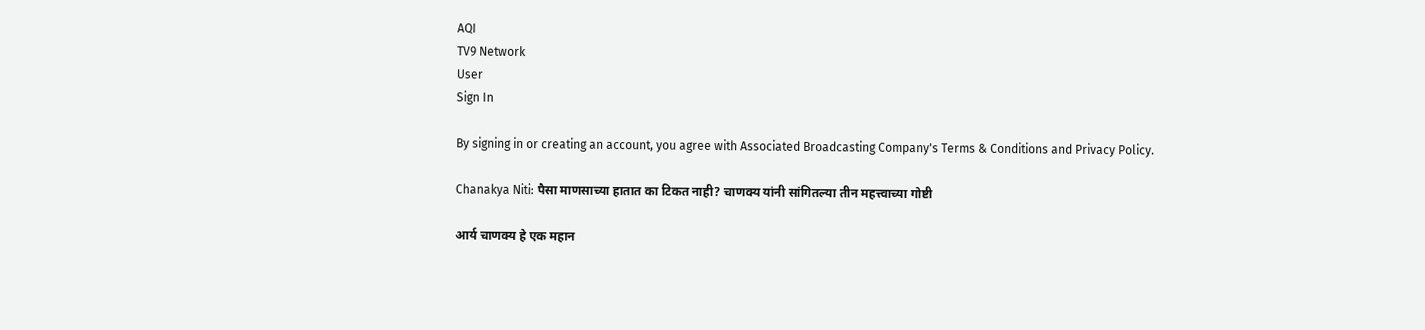AQI
TV9 Network
User
Sign In

By signing in or creating an account, you agree with Associated Broadcasting Company's Terms & Conditions and Privacy Policy.

Chanakya Niti: पैसा माणसाच्या हातात का टिकत नाही? चाणक्य यांनी सांगितल्या तीन महत्त्वाच्या गोष्टी

आर्य चाणक्य हे एक महान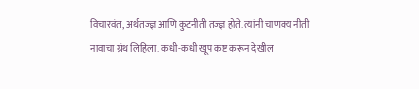विचारवंत, अर्थतज्ज्ञ आणि कुटनीती तज्ज्ञ होते. त्यांनी चाणक्य नीती नावाचा ग्रंथ लिहिला. कधी-कधी खूप कष्ट करून देखील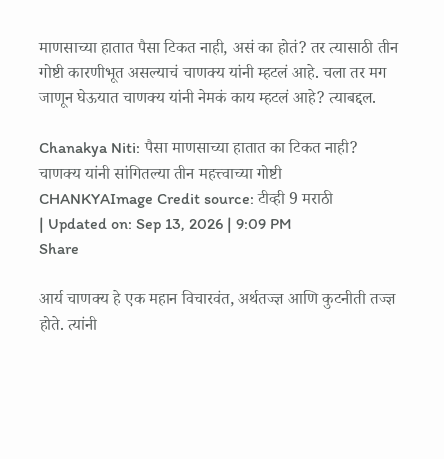माणसाच्या हातात पैसा टिकत नाही, असं का होतं? तर त्यासाठी तीन गोष्टी कारणीभूत असल्याचं चाणक्य यांनी म्हटलं आहे. चला तर मग जाणून घेऊयात चाणक्य यांनी नेमकं काय म्हटलं आहे? त्याबद्दल.

Chanakya Niti: पैसा माणसाच्या हातात का टिकत नाही? चाणक्य यांनी सांगितल्या तीन महत्त्वाच्या गोष्टी
CHANKYAImage Credit source: टीव्ही 9 मराठी
| Updated on: Sep 13, 2026 | 9:09 PM
Share

आर्य चाणक्य हे एक महान विचारवंत, अर्थतज्ज्ञ आणि कुटनीती तज्ज्ञ होते. त्यांनी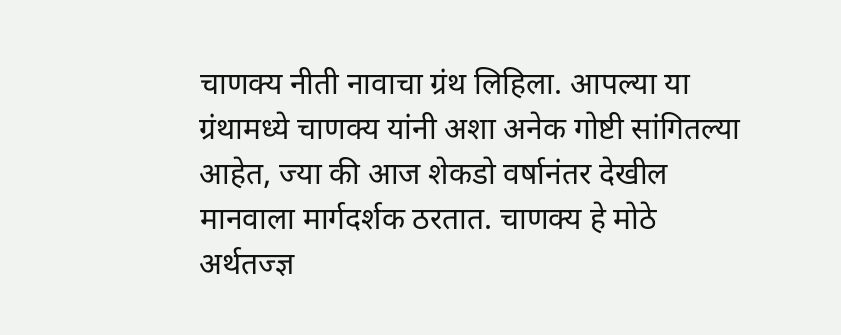चाणक्य नीती नावाचा ग्रंथ लिहिला. आपल्या या ग्रंथामध्ये चाणक्य यांनी अशा अनेक गोष्टी सांगितल्या आहेत, ज्या की आज शेकडो वर्षानंतर देखील मानवाला मार्गदर्शक ठरतात. चाणक्य हे मोठे अर्थतज्ज्ञ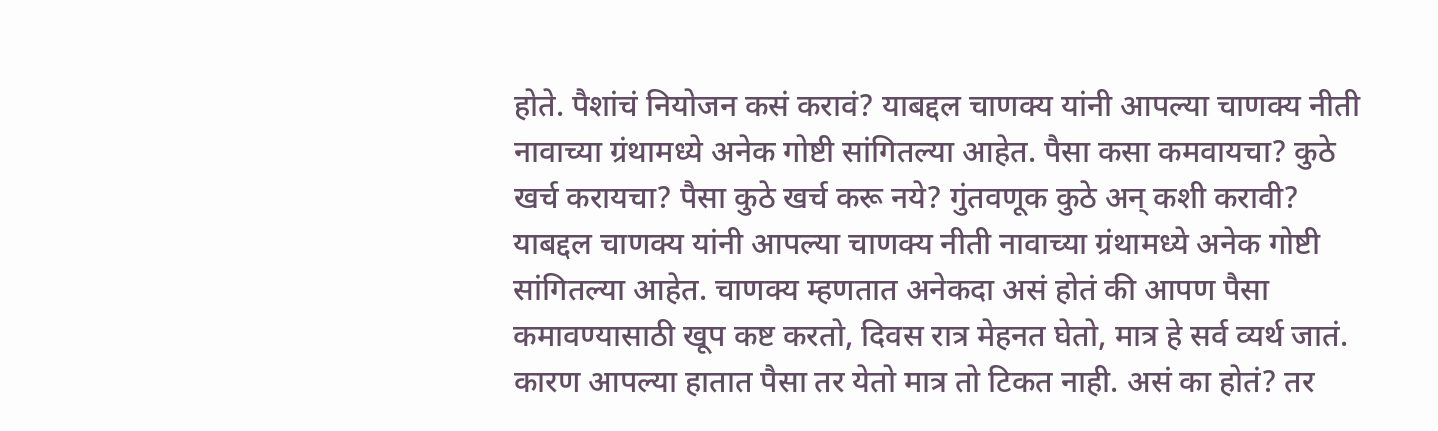होते. पैशांचं नियोजन कसं करावं? याबद्दल चाणक्य यांनी आपल्या चाणक्य नीती नावाच्या ग्रंथामध्ये अनेक गोष्टी सांगितल्या आहेत. पैसा कसा कमवायचा? कुठे खर्च करायचा? पैसा कुठे खर्च करू नये? गुंतवणूक कुठे अन् कशी करावी? याबद्दल चाणक्य यांनी आपल्या चाणक्य नीती नावाच्या ग्रंथामध्ये अनेक गोष्टी सांगितल्या आहेत. चाणक्य म्हणतात अनेकदा असं होतं की आपण पैसा कमावण्यासाठी खूप कष्ट करतो, दिवस रात्र मेहनत घेतो, मात्र हे सर्व व्यर्थ जातं. कारण आपल्या हातात पैसा तर येतो मात्र तो टिकत नाही. असं का होतं? तर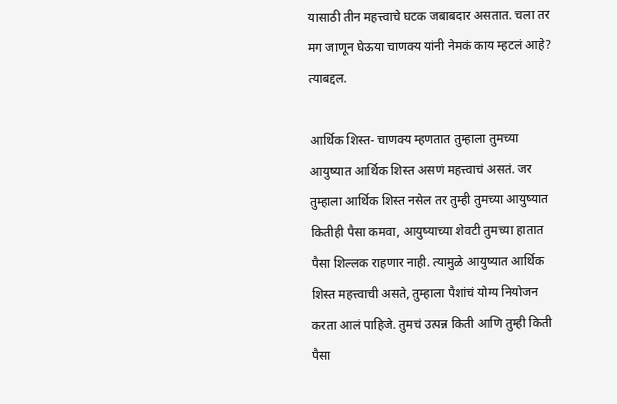यासाठी तीन महत्त्वाचे घटक जबाबदार असतात. चला तर मग जाणून घेऊया चाणक्य यांनी नेमकं काय म्हटलं आहे? त्याबद्दल.

आर्थिक शिस्त- चाणक्य म्हणतात तुम्हाला तुमच्या आयुष्यात आर्थिक शिस्त असणं महत्त्वाचं असतं. जर तुम्हाला आर्थिक शिस्त नसेल तर तुम्ही तुमच्या आयुष्यात कितीही पैसा कमवा, आयुष्याच्या शेवटी तुमच्या हातात पैसा शिल्लक राहणार नाही. त्यामुळे आयुष्यात आर्थिक शिस्त महत्त्वाची असते, तुम्हाला पैशांचं योग्य नियोजन करता आलं पाहिजे. तुमचं उत्पन्न किती आणि तुम्ही किती पैसा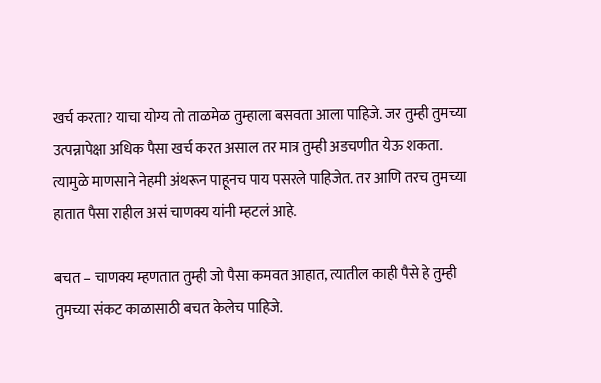खर्च करता? याचा योग्य तो ताळमेळ तुम्हाला बसवता आला पाहिजे. जर तुम्ही तुमच्या उत्पन्नापेक्षा अधिक पैसा खर्च करत असाल तर मात्र तुम्ही अडचणीत येऊ शकता. त्यामुळे माणसाने नेहमी अंथरून पाहूनच पाय पसरले पाहिजेत. तर आणि तरच तुमच्या हातात पैसा राहील असं चाणक्य यांनी म्हटलं आहे.

बचत – चाणक्य म्हणतात तुम्ही जो पैसा कमवत आहात, त्यातील काही पैसे हे तुम्ही तुमच्या संकट काळासाठी बचत केलेच पाहिजे.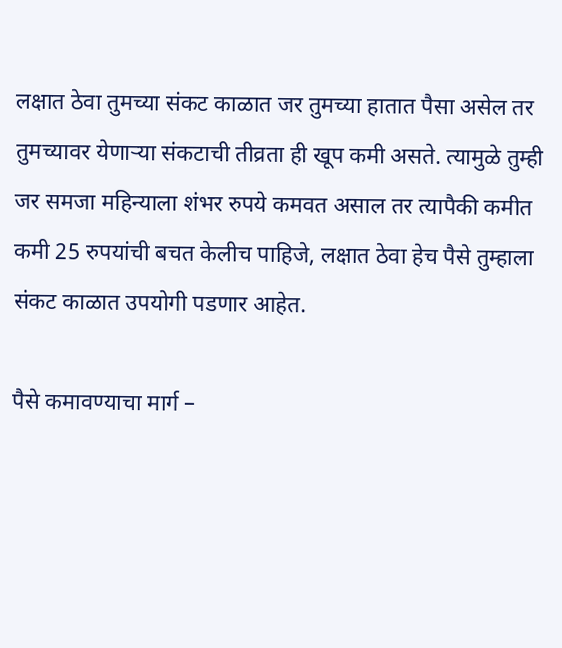लक्षात ठेवा तुमच्या संकट काळात जर तुमच्या हातात पैसा असेल तर तुमच्यावर येणाऱ्या संकटाची तीव्रता ही खूप कमी असते. त्यामुळे तुम्ही जर समजा महिन्याला शंभर रुपये कमवत असाल तर त्यापैकी कमीत कमी 25 रुपयांची बचत केलीच पाहिजे, लक्षात ठेवा हेच पैसे तुम्हाला संकट काळात उपयोगी पडणार आहेत.

पैसे कमावण्याचा मार्ग –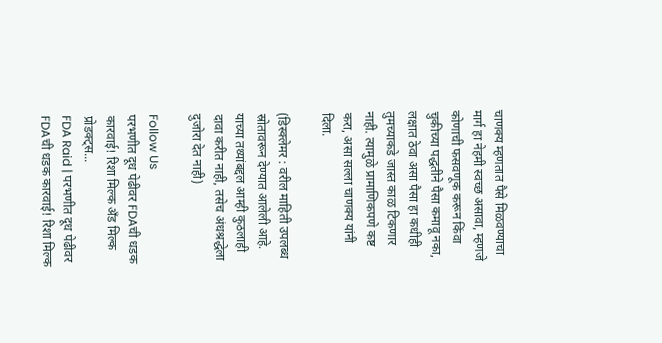चाणक्य म्हणतात पैसे मिळवण्याचा मार्ग हा नेहमी स्वच्छ असावा, म्हणजे कोणाची फसवणूक करून किंवा चुकीच्या पद्धतीने पैसा कमावू नका, लक्षात ठेवा असा पैसा हा कधीही तुमच्याकडे जास्त काळ टिकणार नाही. त्यामुळे प्रामाणिकपणे कष्ट करा, असा सल्ला चाणक्य यांनी दिला.

(डिस्क्लेमर : वरील माहिती उपलब्ध स्रोतावरून देण्यात आलेली आहे. याच्या तथ्यांबद्दल आम्ही कुठलाही दावा करीत नाही, तसेच अंधश्रद्धेला दुजोरा देत नाही)

Follow Us
परभणीत दूध पेढीवर FDAची धडक कारवाई! रिशा मिल्क अँड मिल्क प्रोडक्ट्स...
FDA Raid | परभणीत दूध पेढीवर FDAची धडक कारवाई! रिशा मिल्क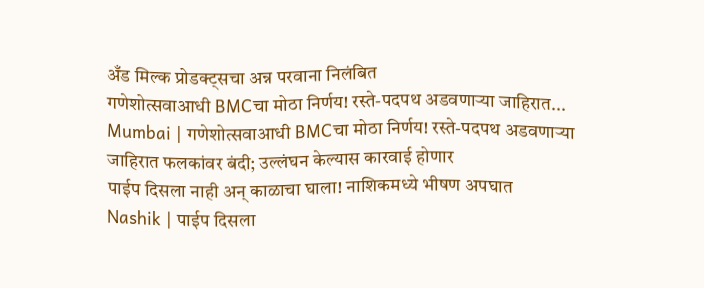अँड मिल्क प्रोडक्ट्सचा अन्न परवाना निलंबित
गणेशोत्सवाआधी BMCचा मोठा निर्णय! रस्ते-पदपथ अडवणाऱ्या जाहिरात...
Mumbai | गणेशोत्सवाआधी BMCचा मोठा निर्णय! रस्ते-पदपथ अडवणाऱ्या जाहिरात फलकांवर बंदी; उल्लंघन केल्यास कारवाई होणार
पाईप दिसला नाही अन् काळाचा घाला! नाशिकमध्ये भीषण अपघात
Nashik | पाईप दिसला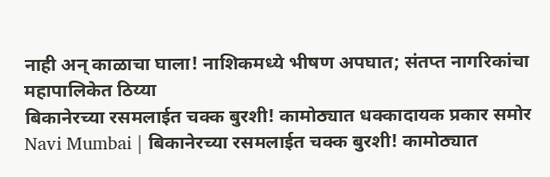नाही अन् काळाचा घाला! नाशिकमध्ये भीषण अपघात; संतप्त नागरिकांचा महापालिकेत ठिय्या
बिकानेरच्या रसमलाईत चक्क बुरशी! कामोठ्यात धक्कादायक प्रकार समोर
Navi Mumbai | बिकानेरच्या रसमलाईत चक्क बुरशी! कामोठ्यात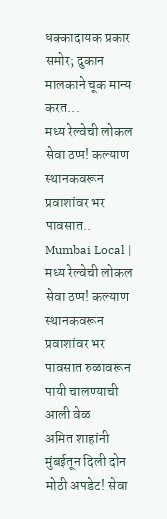धक्कादायक प्रकार समोर; दुकान मालकाने चूक मान्य करत...
मध्य रेल्वेची लोकल सेवा ठप्प! कल्याण स्थानकवरून प्रवाशांवर भर पावसात..
Mumbai Local | मध्य रेल्वेची लोकल सेवा ठप्प! कल्याण स्थानकवरून प्रवाशांवर भर पावसात रुळावरून पायी चालण्याची आली वेळ
अमित शाहांनी मुंबईतून दिली दोन मोठी अपडेट! सेवा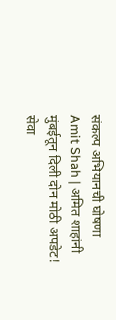संकल्प अभियानची घोषणा
Amit Shah | अमित शाहांनी मुंबईतून दिली दोन मोठी अपडेट! सेवा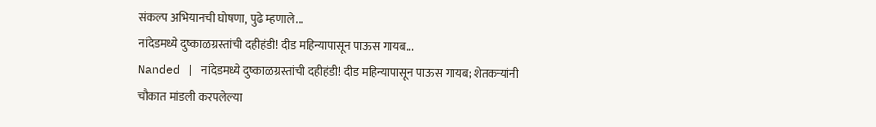संकल्प अभियानची घोषणा, पुढे म्हणाले...
नांदेडमध्ये दुष्काळग्रस्तांची दहीहंडी! दीड महिन्यापासून पाऊस गायब...
Nanded | नांदेडमध्ये दुष्काळग्रस्तांची दहीहंडी! दीड महिन्यापासून पाऊस गायब; शेतकऱ्यांनी चौकात मांडली करपलेल्या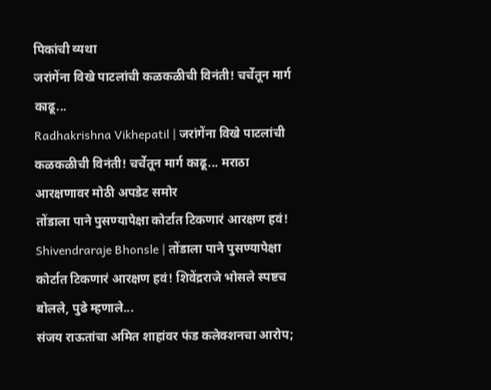पिकांची व्यथा
जरांगेंना विखे पाटलांची कळकळीची विनंती! चर्चेतून मार्ग काढू...
Radhakrishna Vikhepatil | जरांगेंना विखे पाटलांची कळकळीची विनंती! चर्चेतून मार्ग काढू... मराठा आरक्षणावर मोठी अपडेट समोर
तोंडाला पाने पुसण्यापेक्षा कोर्टात टिकणारं आरक्षण हवं!
Shivendraraje Bhonsle | तोंडाला पाने पुसण्यापेक्षा कोर्टात टिकणारं आरक्षण हवं! शिवेंद्रराजे भोसले स्पष्टच बोलले, पुढे म्हणाले...
संजय राऊतांचा अमित शाहांवर फंड कलेक्शनचा आरोप;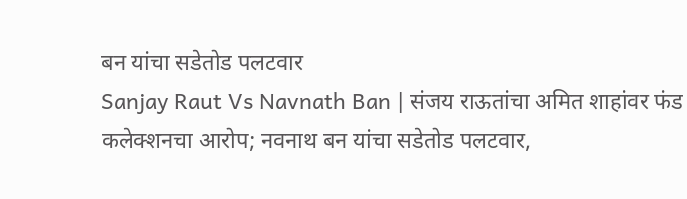बन यांचा सडेतोड पलटवार
Sanjay Raut Vs Navnath Ban | संजय राऊतांचा अमित शाहांवर फंड कलेक्शनचा आरोप; नवनाथ बन यांचा सडेतोड पलटवार,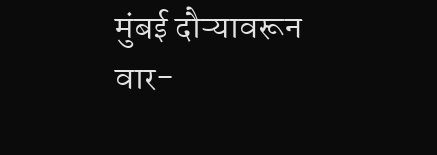मुंबई दौऱ्यावरून वार-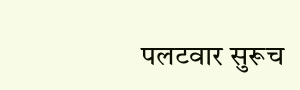पलटवार सुरूच